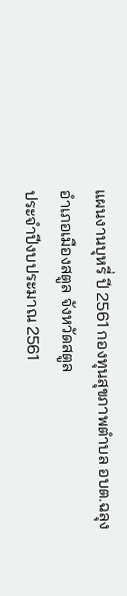แผนงานบุหรี่ ปี 2561 กองทุนสุขภาพตำบล อบต.ฉลุง
อำเภอเมืองสตูล จังหวัดสตูล
ประจำปีงบประมาณ 2561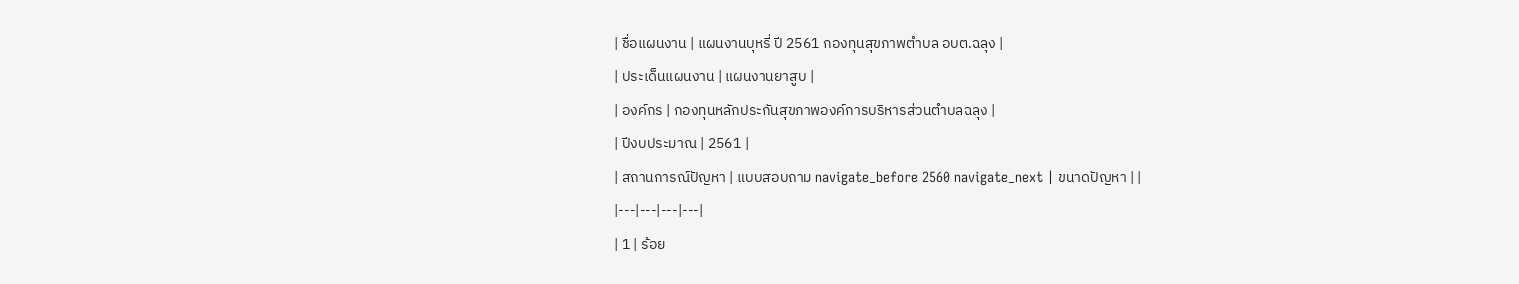| ชื่อแผนงาน | แผนงานบุหรี่ ปี 2561 กองทุนสุขภาพตำบล อบต.ฉลุง |
| ประเด็นแผนงาน | แผนงานยาสูบ |
| องค์กร | กองทุนหลักประกันสุขภาพองค์การบริหารส่วนตำบลฉลุง |
| ปีงบประมาณ | 2561 |
| สถานการณ์ปัญหา | แบบสอบถาม navigate_before 2560 navigate_next | ขนาดปัญหา | |
|---|---|---|---|
| 1 | ร้อย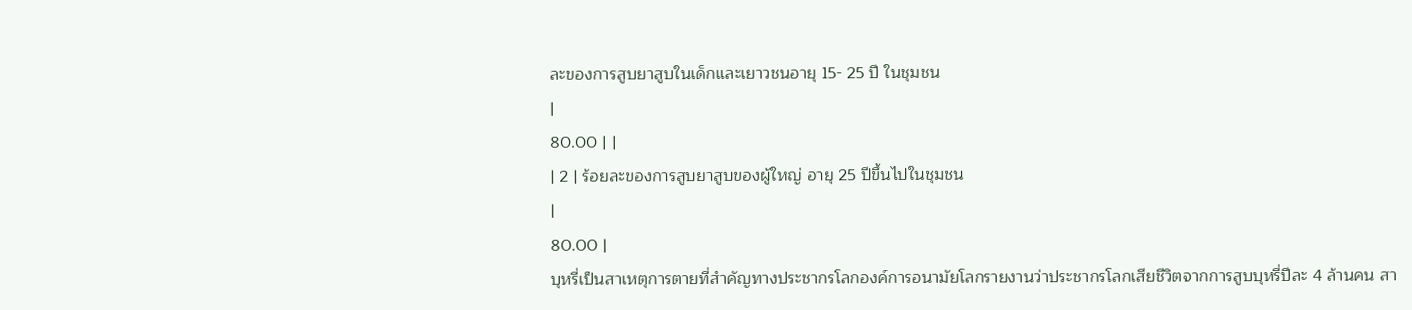ละของการสูบยาสูบในเด็กและเยาวชนอายุ 15- 25 ปี ในชุมชน
|
80.00 | |
| 2 | ร้อยละของการสูบยาสูบของผู้ใหญ่ อายุ 25 ปีขึ้นไปในชุมชน
|
80.00 |
บุหรี่เป็นสาเหตุการตายที่สำคัญทางประชากรโลกองค์การอนามัยโลกรายงานว่าประชากรโลกเสียชีวิตจากการสูบบุหรี่ปีละ 4 ล้านคน สา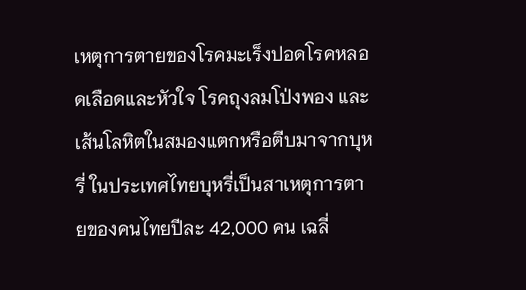เหตุการตายของโรคมะเร็งปอดโรคหลอดเลือดและหัวใจ โรคถุงลมโป่งพอง และเส้นโลหิตในสมองแตกหรือตีบมาจากบุหรี่ ในประเทศไทยบุหรี่เป็นสาเหตุการตายของคนไทยปีละ 42,000 คน เฉลี่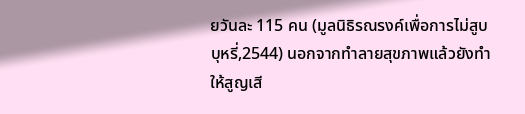ยวันละ 115 คน (มูลนิธิรณรงค์เพื่อการไม่สูบบุหรี่,2544) นอกจากทำลายสุขภาพแล้วยังทำให้สูญเสี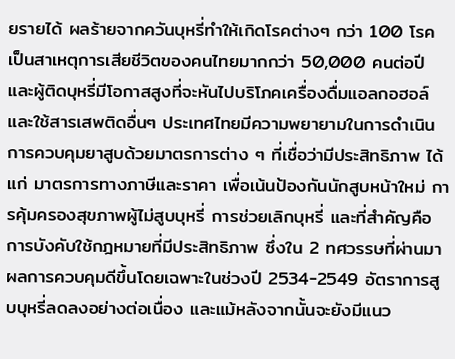ยรายได้ ผลร้ายจากควันบุหรี่ทำให้เกิดโรคต่างๆ กว่า 100 โรค เป็นสาเหตุการเสียชีวิตของคนไทยมากกว่า 50,000 คนต่อปี และผู้ติดบุหรี่มีโอกาสสูงที่จะหันไปบริโภคเครื่องดื่มแอลกอฮอล์และใช้สารเสพติดอื่นๆ ประเทศไทยมีความพยายามในการดำเนินการควบคุมยาสูบด้วยมาตรการต่าง ๆ ที่เชื่อว่ามีประสิทธิภาพ ได้แก่ มาตรการทางภาษีและราคา เพื่อเน้นป้องกันนักสูบหน้าใหม่ การคุ้มครองสุขภาพผู้ไม่สูบบุหรี่ การช่วยเลิกบุหรี่ และที่สำคัญคือ การบังคับใช้กฎหมายที่มีประสิทธิภาพ ซึ่งใน 2 ทศวรรษที่ผ่านมา ผลการควบคุมดีขึ้นโดยเฉพาะในช่วงปี 2534-2549 อัตราการสูบบุหรี่ลดลงอย่างต่อเนื่อง และแม้หลังจากนั้นจะยังมีแนว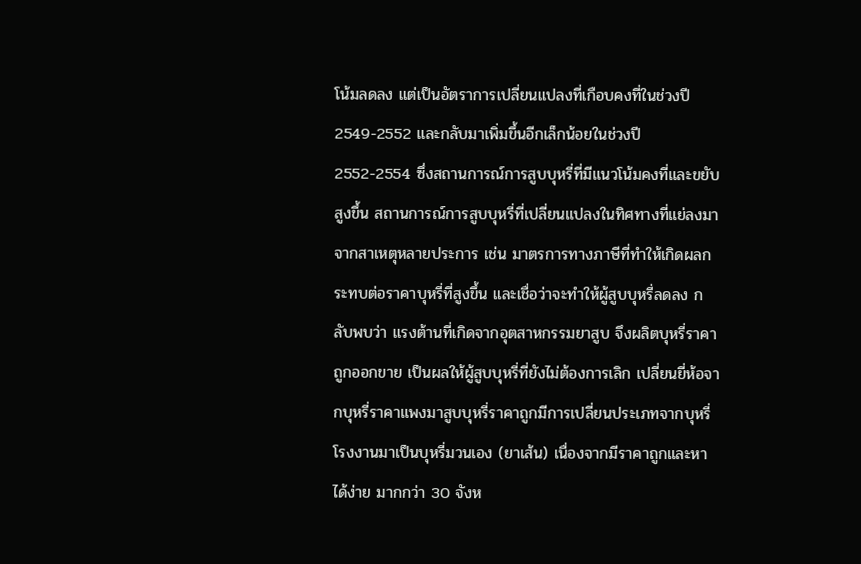โน้มลดลง แต่เป็นอัตราการเปลี่ยนแปลงที่เกือบคงที่ในช่วงปี 2549-2552 และกลับมาเพิ่มขึ้นอีกเล็กน้อยในช่วงปี 2552-2554 ซึ่งสถานการณ์การสูบบุหรี่ที่มีแนวโน้มคงที่และขยับสูงขึ้น สถานการณ์การสูบบุหรี่ที่เปลี่ยนแปลงในทิศทางที่แย่ลงมาจากสาเหตุหลายประการ เช่น มาตรการทางภาษีที่ทำให้เกิดผลกระทบต่อราคาบุหรี่ที่สูงขึ้น และเชื่อว่าจะทำให้ผู้สูบบุหรี่ลดลง กลับพบว่า แรงต้านที่เกิดจากอุตสาหกรรมยาสูบ จึงผลิตบุหรี่ราคาถูกออกขาย เป็นผลให้ผู้สูบบุหรี่ที่ยังไม่ต้องการเลิก เปลี่ยนยี่ห้อจากบุหรี่ราคาแพงมาสูบบุหรี่ราคาถูกมีการเปลี่ยนประเภทจากบุหรี่โรงงานมาเป็นบุหรี่มวนเอง (ยาเส้น) เนื่องจากมีราคาถูกและหาได้ง่าย มากกว่า 30 จังห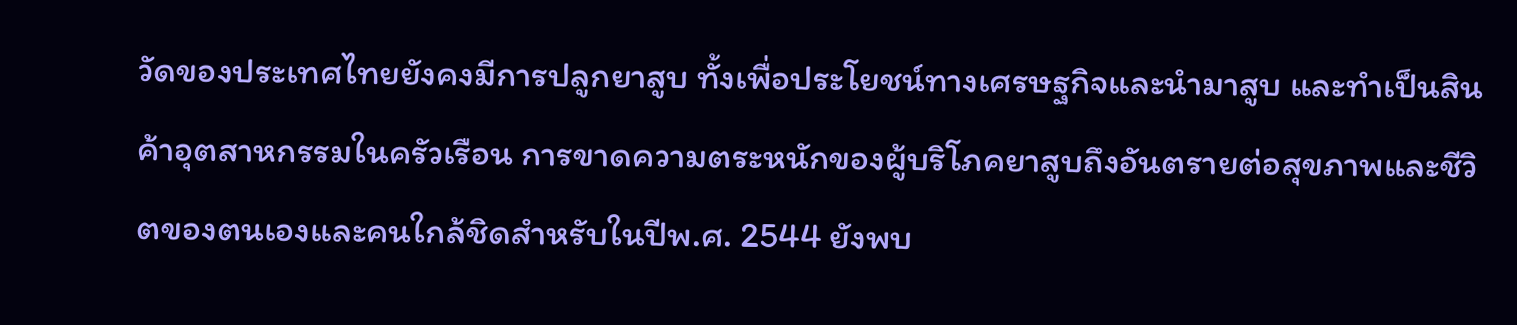วัดของประเทศไทยยังคงมีการปลูกยาสูบ ทั้งเพื่อประโยชน์ทางเศรษฐกิจและนำมาสูบ และทำเป็นสินค้าอุตสาหกรรมในครัวเรือน การขาดความตระหนักของผู้บริโภคยาสูบถึงอันตรายต่อสุขภาพและชีวิตของตนเองและคนใกล้ชิดสำหรับในปีพ.ศ. 2544 ยังพบ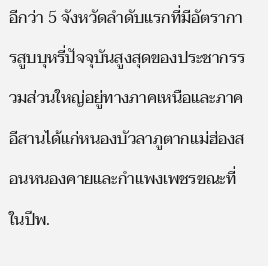อีกว่า 5 จังหวัดลำดับแรกที่มีอัตราการสูบบุหรี่ปัจจุบันสูงสุดของประชากรรวมส่วนใหญ่อยู่ทางภาคเหนือและภาคอีสานได้แก่หนองบัวลาภูตากแม่ฮ่องสอนหนองคายและกำแพงเพชรขณะที่ในปีพ.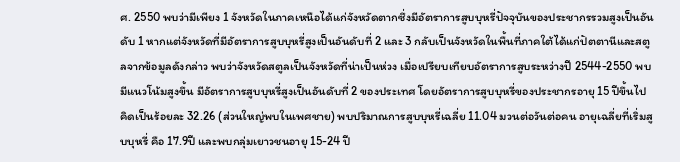ศ. 2550 พบว่ามีเพียง 1 จังหวัดในภาคเหนือได้แก่จังหวัดตากซึ่งมีอัตราการสูบบุหรี่ปัจจุบันของประชากรรวมสูงเป็นอันดับ 1 หากแต่จังหวัดที่มีอัตราการสูบบุหรี่สูงเป็นอันดับที่ 2 และ 3 กลับเป็นจังหวัดในพื้นที่ภาคใต้ได้แก่ปัตตานีและสตูลจากข้อมูลดังกล่าว พบว่าจังหวัดสตูลเป็นจังหวัดที่น่าเป็นห่วง เมื่อเปรียบเทียบอัตราการสูบระหว่างปี 2544-2550 พบมีแนวโน้มสูงขึ้น มีอัตราการสูบบุหรี่สูงเป็นอันดับที่ 2 ของประเทศ โดยอัตราการสูบบุหรี่ของประชากรอายุ 15 ปีขึ้นไป คิดเป็นร้อยละ 32.26 (ส่วนใหญ่พบในเพศชาย) พบปริมาณการสูบบุหรี่เฉลี่ย 11.04 มวนต่อวันต่อคน อายุเฉลี่ยที่เริ่มสูบบุหรี่ คือ 17.9ปี และพบกลุ่มเยาวชนอายุ 15-24 ปี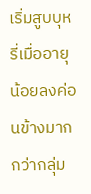เริ่มสูบบุหรี่เมื่ออายุน้อยลงค่อนข้างมากกว่ากลุ่ม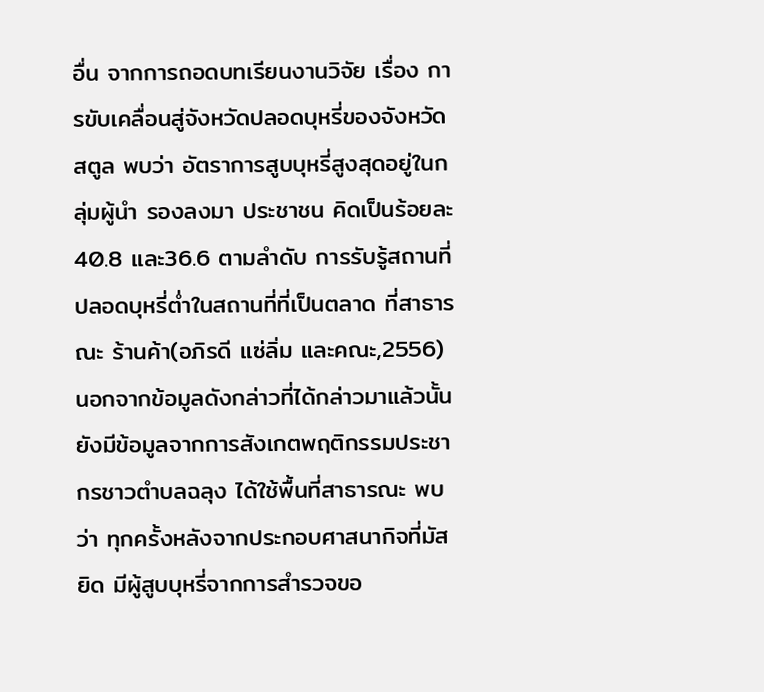อื่น จากการถอดบทเรียนงานวิจัย เรื่อง การขับเคลื่อนสู่จังหวัดปลอดบุหรี่ของจังหวัดสตูล พบว่า อัตราการสูบบุหรี่สูงสุดอยู่ในกลุ่มผู้นำ รองลงมา ประชาชน คิดเป็นร้อยละ 40.8 และ36.6 ตามลำดับ การรับรู้สถานที่ปลอดบุหรี่ต่ำในสถานที่ที่เป็นตลาด ที่สาธารณะ ร้านค้า(อภิรดี แซ่ลิ่ม และคณะ,2556) นอกจากข้อมูลดังกล่าวที่ได้กล่าวมาแล้วนั้น ยังมีข้อมูลจากการสังเกตพฤติกรรมประชากรชาวตำบลฉลุง ได้ใช้พื้นที่สาธารณะ พบว่า ทุกครั้งหลังจากประกอบศาสนากิจที่มัสยิด มีผู้สูบบุหรี่จากการสำรวจขอ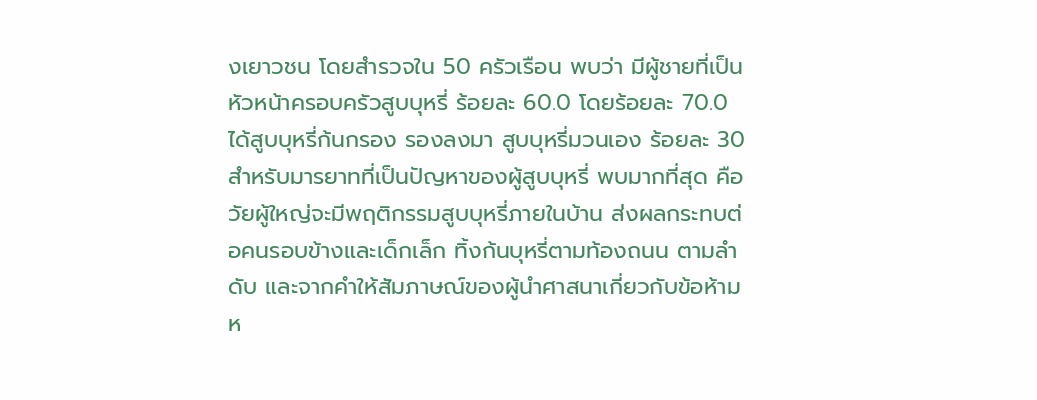งเยาวชน โดยสำรวจใน 50 ครัวเรือน พบว่า มีผู้ชายที่เป็นหัวหน้าครอบครัวสูบบุหรี่ ร้อยละ 60.0 โดยร้อยละ 70.0 ได้สูบบุหรี่ก้นกรอง รองลงมา สูบบุหรี่มวนเอง ร้อยละ 30 สำหรับมารยาทที่เป็นปัญหาของผู้สูบบุหรี่ พบมากที่สุด คือ วัยผู้ใหญ่จะมีพฤติกรรมสูบบุหรี่ภายในบ้าน ส่งผลกระทบต่อคนรอบข้างและเด็กเล็ก ทิ้งก้นบุหรี่ตามท้องถนน ตามลำดับ และจากคำให้สัมภาษณ์ของผู้นำศาสนาเกี่ยวกับข้อห้ามห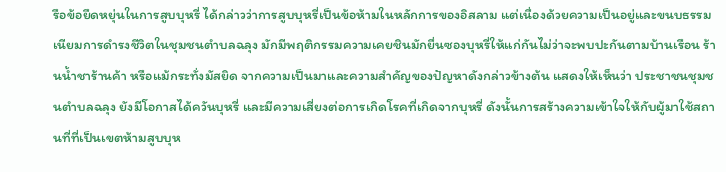รือข้อยืดหยุ่นในการสูบบุหรี่ ได้กล่าวว่าการสูบบุหรี่เป็นข้อห้ามในหลักการของอิสลาม แต่เนื่องด้วยความเป็นอยู่และขนบธรรมเนียมการดำรงชีวิตในชุมชนตำบลฉลุง มักมีพฤติกรรมความเคยชินมักยื่นซองบุหรี่ให้แก่กันไม่ว่าจะพบปะกันตามบ้านเรือน ร้านน้ำชาร้านค้า หรือแม้กระทั่งมัสยิด จากความเป็นมาและความสำคัญของปัญหาดังกล่าวข้างต้น แสดงให้เห็นว่า ประชาชนชุมชนตำบลฉลุง ยังมีโอกาสได้ควันบุหรี่ และมีความเสี่ยงต่อการเกิดโรคที่เกิดจากบุหรี่ ดังนั้นการสร้างความเข้าใจให้กับผู้มาใช้สถานที่ที่เป็นเขตห้ามสูบบุห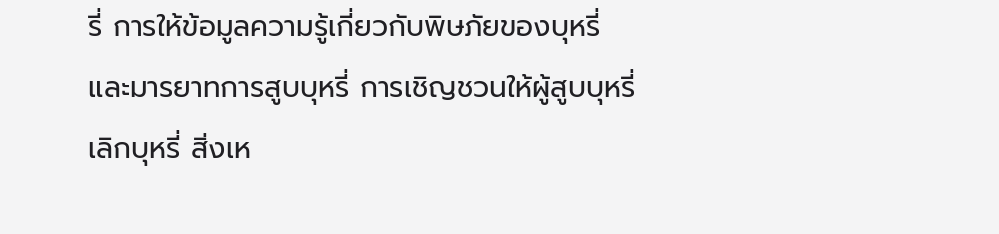รี่ การให้ข้อมูลความรู้เกี่ยวกับพิษภัยของบุหรี่และมารยาทการสูบบุหรี่ การเชิญชวนให้ผู้สูบบุหรี่เลิกบุหรี่ สิ่งเห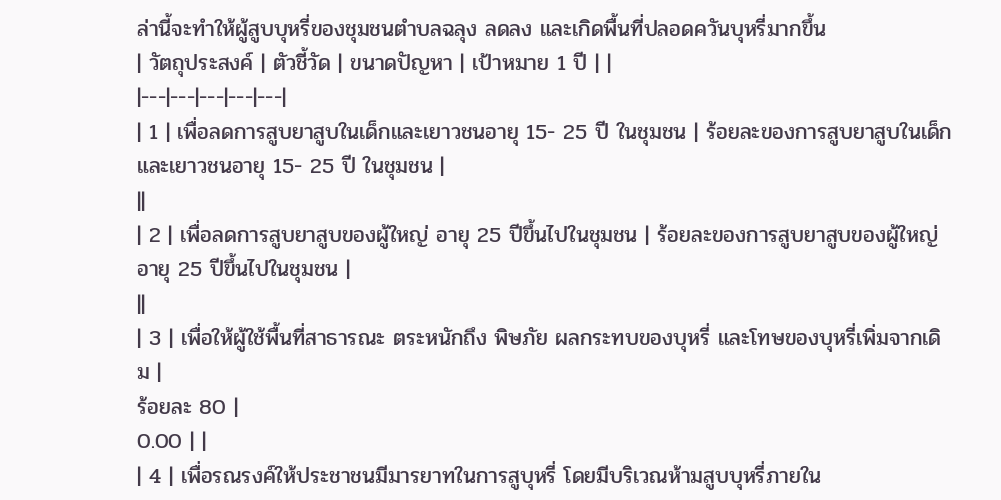ล่านี้จะทำให้ผู้สูบบุหรี่ของชุมชนตำบลฉลุง ลดลง และเกิดพื้นที่ปลอดควันบุหรี่มากขึ้น
| วัตถุประสงค์ | ตัวชี้วัด | ขนาดปัญหา | เป้าหมาย 1 ปี | |
|---|---|---|---|---|
| 1 | เพื่อลดการสูบยาสูบในเด็กและเยาวชนอายุ 15- 25 ปี ในชุมชน | ร้อยละของการสูบยาสูบในเด็กและเยาวชนอายุ 15- 25 ปี ในชุมชน |
||
| 2 | เพื่อลดการสูบยาสูบของผู้ใหญ่ อายุ 25 ปีขึ้นไปในชุมชน | ร้อยละของการสูบยาสูบของผู้ใหญ่ อายุ 25 ปีขึ้นไปในชุมชน |
||
| 3 | เพื่อให้ผู้ใช้พื้นที่สาธารณะ ตระหนักถึง พิษภัย ผลกระทบของบุหรี่ และโทษของบุหรี่เพิ่มจากเดิม |
ร้อยละ 80 |
0.00 | |
| 4 | เพื่อรณรงค์ให้ประชาชนมีมารยาทในการสูบุหรี่ โดยมีบริเวณห้ามสูบบุหรี่ภายใน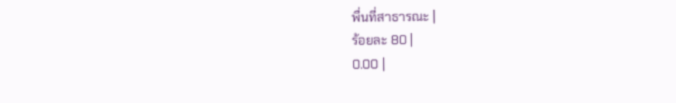พื่นที่สาธารณะ |
ร้อยละ 80 |
0.00 |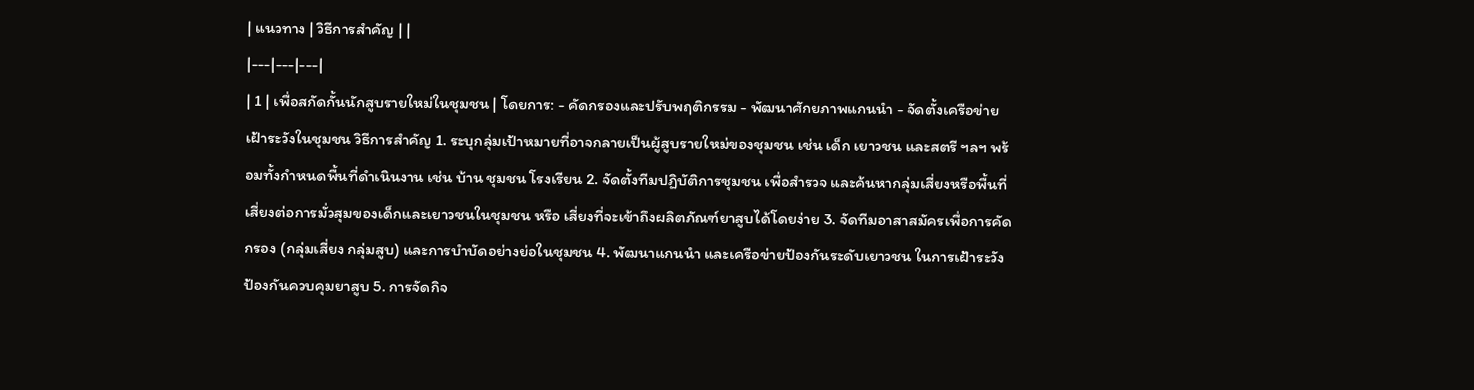| แนวทาง | วิธีการสำคัญ | |
|---|---|---|
| 1 | เพื่อสกัดกั้นนักสูบรายใหม่ในชุมชน | โดยการ: - คัดกรองและปรับพฤติกรรม - พัฒนาศักยภาพแกนนำ - จัดตั้งเครือข่ายเฝ้าระวังในชุมชน วิธีการสำคัญ 1. ระบุกลุ่มเป้าหมายที่อาจกลายเป็นผู้สูบรายใหม่ของชุมชน เช่น เด็ก เยาวชน และสตรี ฯลฯ พร้อมทั้งกำหนดพื้นที่ดำเนินงาน เช่น บ้าน ชุมชน โรงเรียน 2. จัดตั้งทีมปฏิบัติการชุมชน เพื่อสำรวจ และค้นหากลุ่มเสี่ยงหรือพื้นที่เสี่ยงต่อการมั่วสุมของเด็กและเยาวชนในชุมชน หรือ เสี่ยงที่จะเข้าถึงผลิตภัณฑ์ยาสูบได้โดยง่าย 3. จัดทีมอาสาสมัครเพื่อการคัดกรอง (กลุ่มเสี่ยง กลุ่มสูบ) และการบำบัดอย่างย่อในชุมชน 4. พัฒนาแกนนำ และเครือข่ายป้องกันระดับเยาวชน ในการเฝ้าระวัง ป้องกันควบคุมยาสูบ 5. การจัดกิจ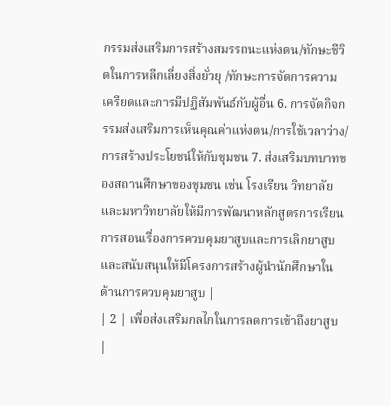กรรมส่งเสริมการสร้างสมรรถนะแห่งตน/ทักษะชีวิตในการหลีกเลี่ยงสิ่งยั่วยุ /ทักษะการจัดการความเครียดและการมีปฏิสัมพันธ์กับผู้อื่น 6. การจัดกิจกรรมส่งเสริมการเห็นคุณค่าแห่งตน/การใช้เวลาว่าง/การสร้างประโยชน์ให้กับชุมชน 7. ส่งเสริมบทบาทของสถานศึกษาของชุมชน เช่น โรงเรียน วิทยาลัย และมหาวิทยาลัยให้มีการพัฒนาหลักสูตรการเรียนการสอนเรื่องการควบคุมยาสูบและการเลิกยาสูบ และสนับสนุนให้มีโครงการสร้างผู้นำนักศึกษาในด้านการควบคุมยาสูบ |
| 2 | เพื่อส่งเสริมกลไกในการลดการเข้าถึงยาสูบ |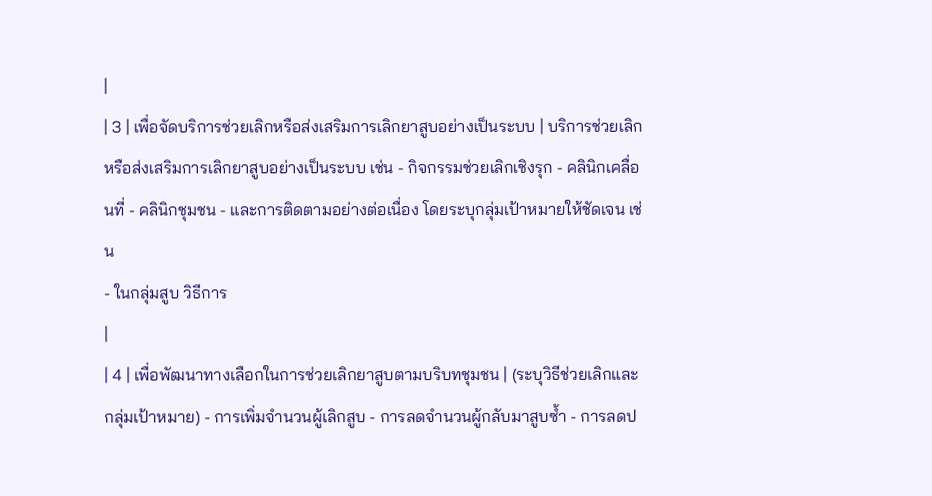|
| 3 | เพื่อจัดบริการช่วยเลิกหรือส่งเสริมการเลิกยาสูบอย่างเป็นระบบ | บริการช่วยเลิกหรือส่งเสริมการเลิกยาสูบอย่างเป็นระบบ เช่น - กิจกรรมช่วยเลิกเชิงรุก - คลินิกเคลื่อนที่ - คลินิกชุมชน - และการติดตามอย่างต่อเนื่อง โดยระบุกลุ่มเป้าหมายให้ชัดเจน เช่น
- ในกลุ่มสูบ วิธีการ
|
| 4 | เพื่อพัฒนาทางเลือกในการช่วยเลิกยาสูบตามบริบทชุมชน | (ระบุวิธีช่วยเลิกและกลุ่มเป้าหมาย) - การเพิ่มจำนวนผู้เลิกสูบ - การลดจำนวนผู้กลับมาสูบซ้ำ - การลดป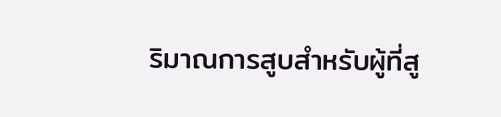ริมาณการสูบสำหรับผู้ที่สู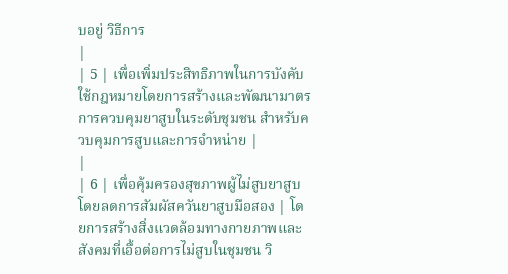บอยู่ วิธีการ
|
| 5 | เพื่อเพิ่มประสิทธิภาพในการบังคับใช้กฎหมายโดยการสร้างและพัฒนามาตรการควบคุมยาสูบในระดับชุมชน สำหรับควบคุมการสูบและการจำหน่าย |
|
| 6 | เพื่อคุ้มครองสุขภาพผู้ไม่สูบยาสูบโดยลดการสัมผัสควันยาสูบมือสอง | โดยการสร้างสิ่งแวดล้อมทางกายภาพและสังคมที่เอื้อต่อการไม่สูบในชุมชน วิ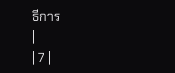ธีการ
|
| 7 |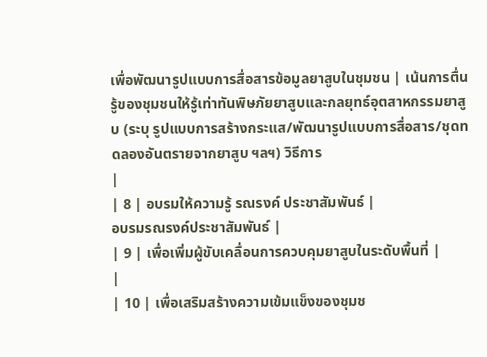เพื่อพัฒนารูปแบบการสื่อสารข้อมูลยาสูบในชุมชน | เน้นการตื่นรู้ของชุมชนให้รู้เท่าทันพิษภัยยาสูบและกลยุทธ์อุตสาหกรรมยาสูบ (ระบุ รูปแบบการสร้างกระแส/พัฒนารูปแบบการสื่อสาร/ชุดทดลองอันตรายจากยาสูบ ฯลฯ) วิธีการ
|
| 8 | อบรมให้ความรู้ รณรงค์ ประชาสัมพันธ์ |
อบรมรณรงค์ประชาสัมพันธ์ |
| 9 | เพื่อเพิ่มผู้ขับเคลื่อนการควบคุมยาสูบในระดับพื้นที่ |
|
| 10 | เพื่อเสริมสร้างความเข้มแข็งของชุมช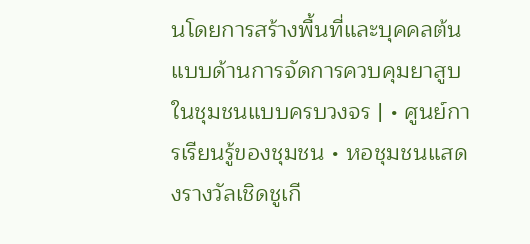นโดยการสร้างพื้นที่และบุคคลต้นแบบด้านการจัดการควบคุมยาสูบในชุมชนแบบครบวงจร | • ศูนย์การเรียนรู้ของชุมชน • หอชุมชนแสดงรางวัลเชิดชูเกี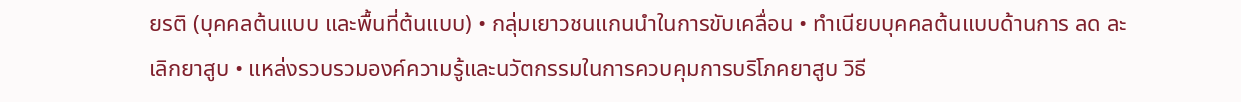ยรติ (บุคคลต้นแบบ และพื้นที่ต้นแบบ) • กลุ่มเยาวชนแกนนำในการขับเคลื่อน • ทำเนียบบุคคลต้นแบบด้านการ ลด ละ เลิกยาสูบ • แหล่งรวบรวมองค์ความรู้และนวัตกรรมในการควบคุมการบริโภคยาสูบ วิธี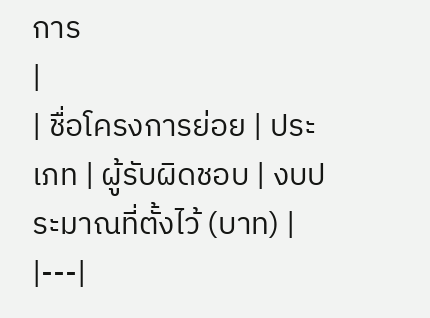การ
|
| ชื่อโครงการย่อย | ประเภท | ผู้รับผิดชอบ | งบประมาณที่ตั้งไว้ (บาท) |
|---|